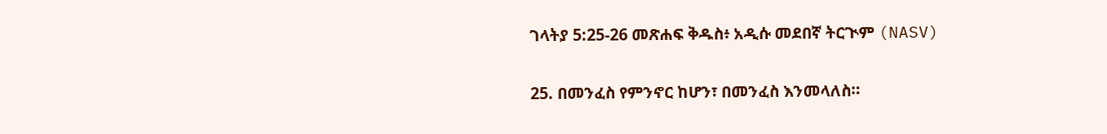ገላትያ 5:25-26 መጽሐፍ ቅዱስ፥ አዲሱ መደበኛ ትርጒም (NASV)

25. በመንፈስ የምንኖር ከሆን፣ በመንፈስ እንመላለስ።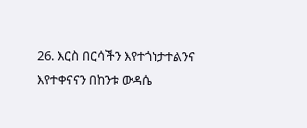26. እርስ በርሳችን እየተጎነታተልንና እየተቀናናን በከንቱ ውዳሴ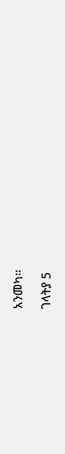አንመካ።

ገላትያ 5